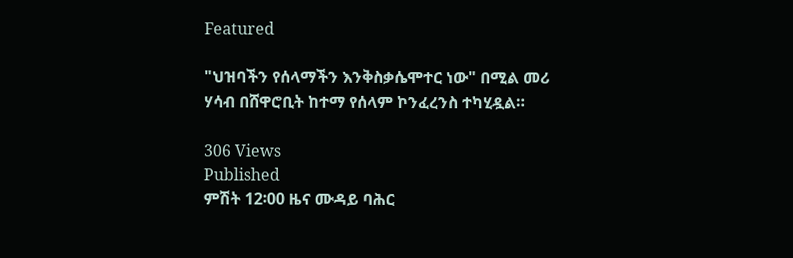Featured

"ህዝባችን የሰላማችን እንቅስቃሴሞተር ነው" በሚል መሪ ሃሳብ በሸዋሮቢት ከተማ የሰላም ኮንፈረንስ ተካሂዷል።

306 Views
Published
ምሽት 12፡00 ዜና ሙዳይ ባሕር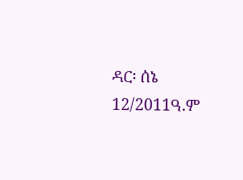ዳር፡ ሰኔ 12/2011ዓ.ም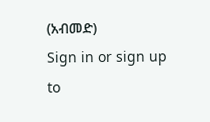(አብመድ)
Sign in or sign up to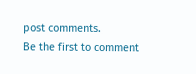post comments.
Be the first to comment